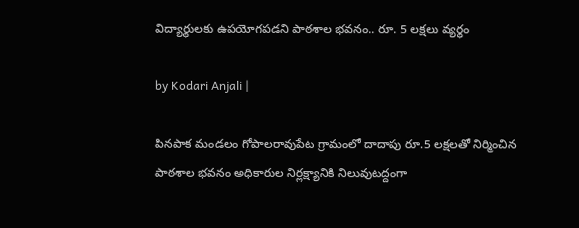విద్యార్థులకు ఉపయోగపడని పాఠశాల భవనం.. రూ. 5 లక్షలు వ్యర్థం

by Kodari Anjali |

పినపాక మండలం గోపాలరావుపేట గ్రామంలో దాదాపు రూ.5 లక్షలతో నిర్మించిన పాఠశాల భవనం అధికారుల నిర్లక్ష్యానికి నిలువుటద్దంగా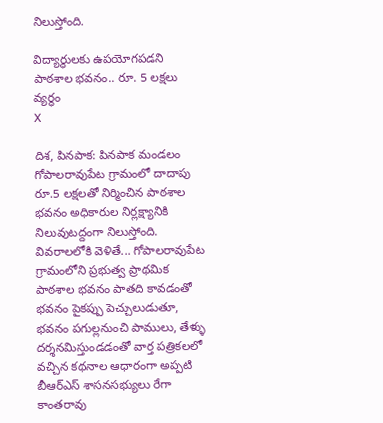నిలుస్తోంది.

విద్యార్థులకు ఉపయోగపడని పాఠశాల భవనం.. రూ. 5 లక్షలు వ్యర్థం
X

దిశ, పినపాక: పినపాక మండలం గోపాలరావుపేట గ్రామంలో దాదాపు రూ.5 లక్షలతో నిర్మించిన పాఠశాల భవనం అధికారుల నిర్లక్ష్యానికి నిలువుటద్దంగా నిలుస్తోంది. వివరాలలోకి వెళితే... గోపాలరావుపేట గ్రామంలోని ప్రభుత్వ ప్రాథమిక పాఠశాల భవనం పాతది కావడంతో భవనం పైకప్పు పెచ్చులుడుతూ, భవనం పగుల్లనుంచి పాములు, తేళ్ళు దర్శనమిస్తుండడంతో వార్త పత్రికలలో వచ్చిన కథనాల ఆధారంగా అప్పటి బీఆర్ఎస్ శాసనసభ్యులు రేగా కాంతరావు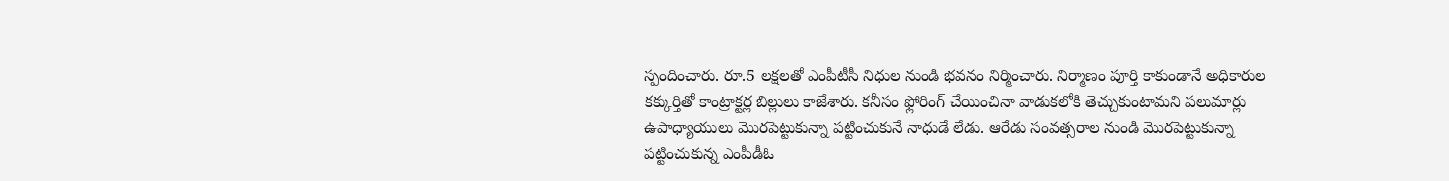స్పందించారు. రూ.5 లక్షలతో ఎంపీటీసీ నిధుల నుండి భవనం నిర్మించారు. నిర్మాణం పూర్తి కాకుండానే అధికారుల కక్కుర్తితో కాంట్రాక్టర్ల బిల్లులు కాజేశారు. కనీసం ఫ్లోరింగ్ చేయించినా వాడుకలోకి తెచ్చుకుంటామని పలుమార్లు ఉపాధ్యాయులు మొరపెట్టుకున్నా పట్టించుకునే నాధుడే లేడు. ఆరేడు సంవత్సరాల నుండి మొరపెట్టుకున్నా పట్టించుకున్న ఎంపీడీఓ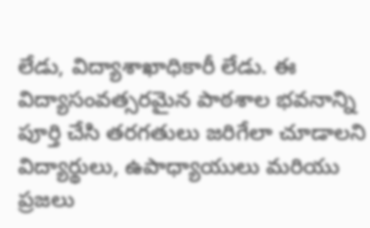లేడు, విద్యాశాఖాధికారీ లేడు. ఈ విద్యాసంవత్సరమైన పాఠశాల భవనాన్ని పూర్తి చేసి తరగతులు జరిగేలా చూడాలని విద్యార్థులు, ఉపాధ్యాయులు మరియు ప్రజలు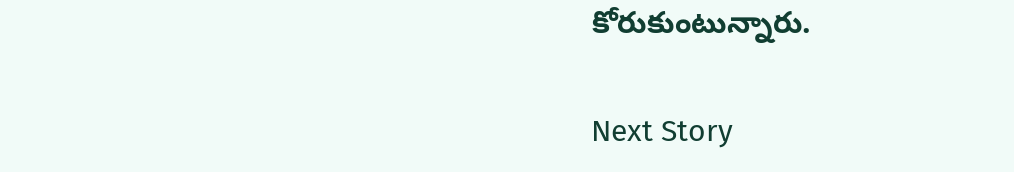కోరుకుంటున్నారు.

Next Story